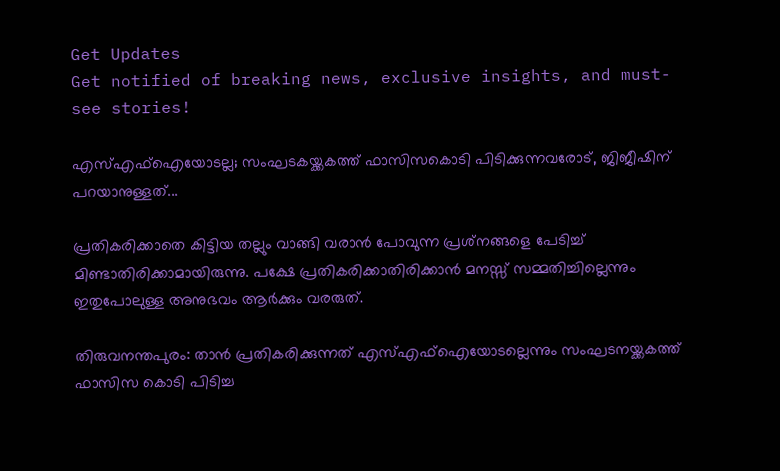Get Updates
Get notified of breaking news, exclusive insights, and must-see stories!

എസ്എഫ്‌ഐയോടല്ല; സംഘടകയ്ക്കകത്ത് ഫാസിസകൊടി പിടിക്കുന്നവരോട്, ജിജീഷിന് പറയാനുള്ളത്...

പ്രതികരിക്കാതെ കിട്ടിയ തല്ലും വാങ്ങി വരാന്‍ പോവുന്ന പ്രശ്‌നങ്ങളെ പേടിച്ച് മിണ്ടാതിരിക്കാമായിരുന്നു. പക്ഷേ പ്രതികരിക്കാതിരിക്കാന്‍ മനസ്സ് സമ്മതിച്ചില്ലെന്നും ഇതുപോലുള്ള അനുഭവം ആര്‍ക്കും വരരുത്.

തിരുവനന്തപുരം: താന്‍ പ്രതികരിക്കുന്നത് എസ്എഫ്‌ഐയോടല്ലെന്നും സംഘടനയ്ക്കകത്ത് ഫാസിസ കൊടി പിടിച്ച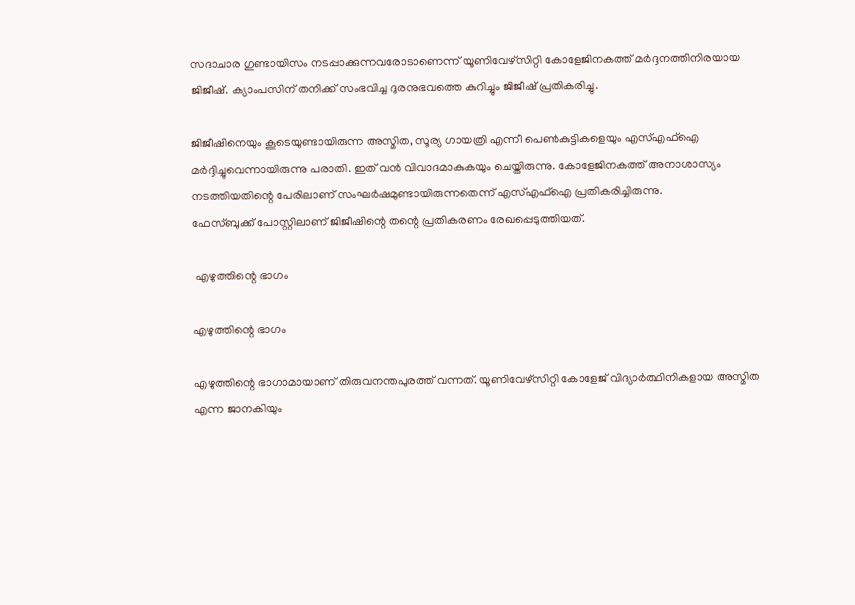സദാചാര ഗുണ്ടായിസം നടപ്പാക്കുന്നവരോടാണെന്ന് യൂണിവേഴ്‌സിറ്റി കോളേജിനകത്ത് മര്‍ദ്ദനത്തിനിരയായ ജിജീഷ്. ക്യാംപസിന് തനിക്ക് സംഭവിച്ച ദുരനുഭവത്തെ കുറിച്ചും ജിജീഷ് പ്രതികരിച്ചു.

ജിജീഷിനെയും കൂടെയുണ്ടായിരുന്ന അസ്മിത, സൂര്യ ഗായത്രി എന്നീ പെണ്‍കുട്ടികളെയും എസ്എഫ്‌ഐ മര്‍ദ്ദിച്ചുവെന്നായിരുന്നു പരാതി. ഇത് വന്‍ വിവാദമാകുകയും ചെയ്തിരുന്നു. കോളേജിനകത്ത് അനാശാസ്യം നടത്തിയതിന്റെ പേരിലാണ് സംഘര്‍ഷമുണ്ടായിരുന്നതെന്ന് എസ്എഫ്‌ഐ പ്രതികരിച്ചിരുന്നു.
ഫേസ്ബുക്ക് പോസ്റ്റിലാണ് ജിജീഷിന്റെ തന്റെ പ്രതികരണം രേഖപ്പെടുത്തിയത്.

 എഴുത്തിന്റെ ഭാഗം

എഴുത്തിന്റെ ഭാഗം

എഴുത്തിന്റെ ഭാഗാമായാണ് തിരുവനന്തപുരത്ത് വന്നത്. യൂണിവേഴ്‌സിറ്റി കോളേജ് വിദ്യാര്‍ത്ഥിനികളായ അസ്മിത എന്ന ജാനകിയും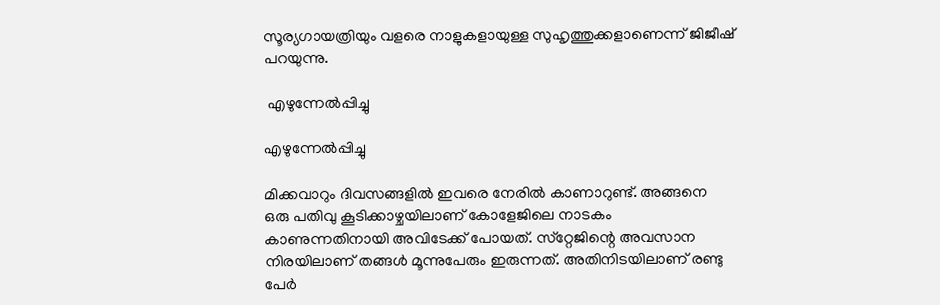സൂര്യഗായത്രിയും വളരെ നാളുകളായുള്ള സുഹൃത്തുക്കളാണെന്ന് ജിജീഷ് പറയുന്നു.

 എഴുന്നേല്‍പ്പിച്ചു

എഴുന്നേല്‍പ്പിച്ചു

മിക്കവാറും ദിവസങ്ങളില്‍ ഇവരെ നേരില്‍ കാണാറുണ്ട്. അങ്ങനെ ഒരു പതിവു കൂടിക്കാഴ്ചയിലാണ് കോളേജിലെ നാടകം കാണുന്നതിനായി അവിടേക്ക് പോയത്. സ്‌റ്റേജിന്റെ അവസാന നിരയിലാണ് തങ്ങള്‍ മൂന്നുപേരും ഇരുന്നത്. അതിനിടയിലാണ് രണ്ടു പേര്‍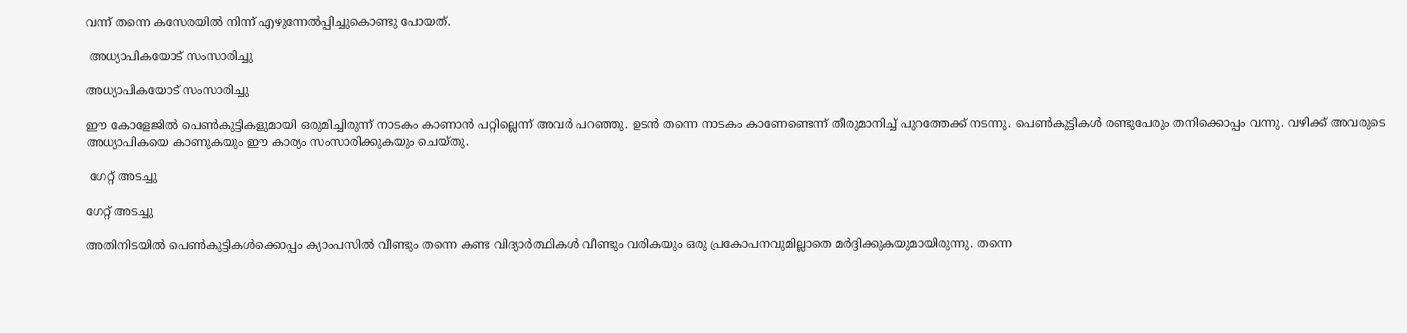വന്ന് തന്നെ കസേരയില്‍ നിന്ന് എഴുന്നേല്‍പ്പിച്ചുകൊണ്ടു പോയത്.

 അധ്യാപികയോട് സംസാരിച്ചു

അധ്യാപികയോട് സംസാരിച്ചു

ഈ കോളേജില്‍ പെണ്‍കുട്ടികളുമായി ഒരുമിച്ചിരുന്ന് നാടകം കാണാന്‍ പറ്റില്ലെന്ന് അവര്‍ പറഞ്ഞു. ഉടന്‍ തന്നെ നാടകം കാണേണ്ടെന്ന് തീരുമാനിച്ച് പുറത്തേക്ക് നടന്നു. പെണ്‍കുട്ടികള്‍ രണ്ടുപേരും തനിക്കൊപ്പം വന്നു. വഴിക്ക് അവരുടെ അധ്യാപികയെ കാണുകയും ഈ കാര്യം സംസാരിക്കുകയും ചെയ്തു.

 ഗേറ്റ് അടച്ചു

ഗേറ്റ് അടച്ചു

അതിനിടയില്‍ പെണ്‍കുട്ടികള്‍ക്കൊപ്പം ക്യാംപസില്‍ വീണ്ടും തന്നെ കണ്ട വിദ്യാര്‍ത്ഥികള്‍ വീണ്ടും വരികയും ഒരു പ്രകോപനവുമില്ലാതെ മര്‍ദ്ദിക്കുകയുമായിരുന്നു. തന്നെ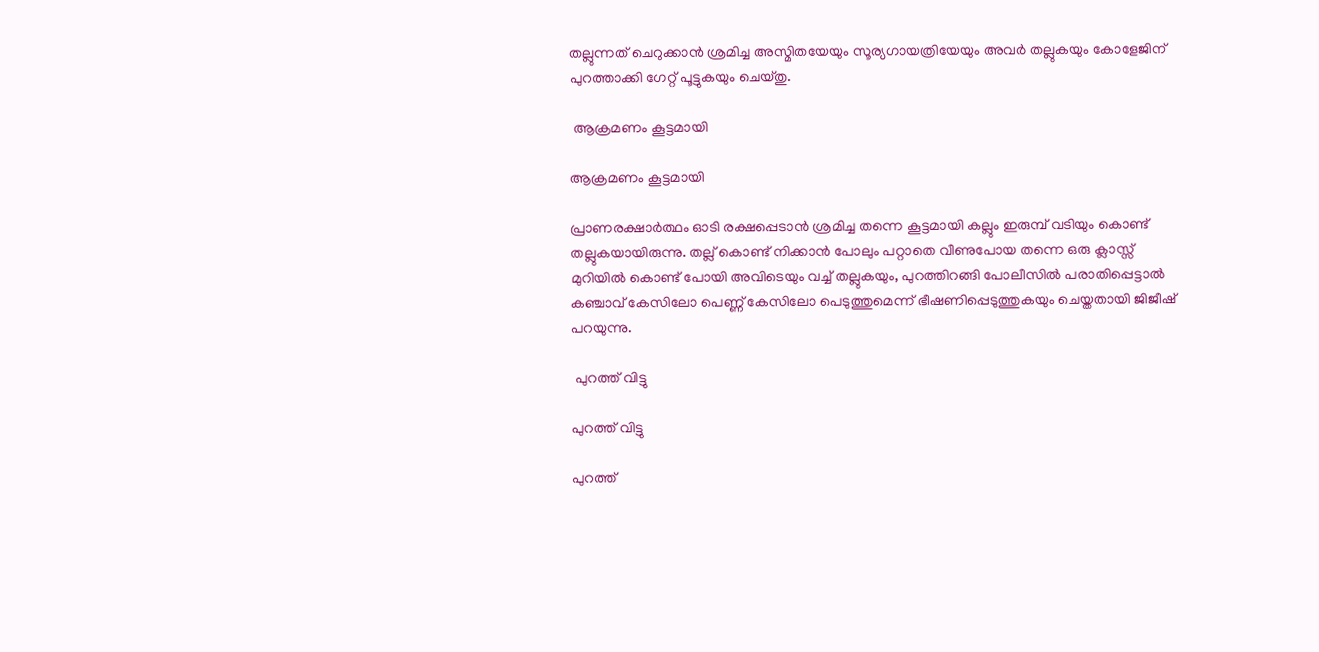തല്ലുന്നത് ചെറുക്കാന്‍ ശ്രമിച്ച അസ്മിതയേയും സൂര്യഗായത്രിയേയും അവര്‍ തല്ലുകയും കോളേജിന് പുറത്താക്കി ഗേറ്റ് പൂട്ടുകയും ചെയ്തു.

 ആക്രമണം കൂട്ടമായി

ആക്രമണം കൂട്ടമായി

പ്രാണരക്ഷാര്‍ത്ഥം ഓടി രക്ഷപ്പെടാന്‍ ശ്രമിച്ച തന്നെ കൂട്ടമായി കല്ലും ഇരുമ്പ് വടിയും കൊണ്ട് തല്ലുകയായിരുന്നു. തല്ല് കൊണ്ട് നിക്കാന്‍ പോലും പറ്റാതെ വീണുപോയ തന്നെ ഒരു ക്ലാസ്സ് മുറിയില്‍ കൊണ്ട് പോയി അവിടെയും വച്ച് തല്ലുകയും, പുറത്തിറങ്ങി പോലീസില്‍ പരാതിപ്പെട്ടാല്‍ കഞ്ചാവ് കേസിലോ പെണ്ണ് കേസിലോ പെടുത്തുമെന്ന് ഭീഷണിപ്പെടുത്തുകയും ചെയ്തതായി ജിജീഷ് പറയുന്നു.

 പുറത്ത് വിട്ടു

പുറത്ത് വിട്ടു

പുറത്ത്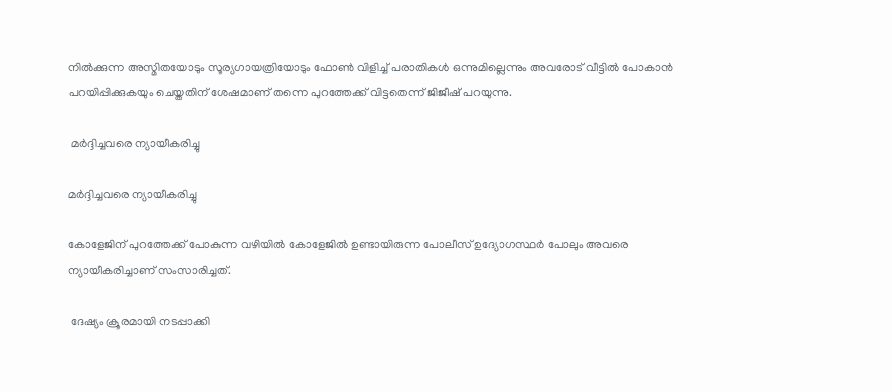നില്‍ക്കുന്ന അസ്മിതയോടും സൂര്യഗായത്രിയോടും ഫോണ്‍ വിളിച്ച് പരാതികള്‍ ഒന്നുമില്ലെന്നും അവരോട് വീട്ടില്‍ പോകാന്‍ പറയിപ്പിക്കുകയും ചെയ്തതിന് ശേഷമാണ് തന്നെ പുറത്തേക്ക് വിട്ടതെന്ന് ജിജീഷ് പറയുന്നു.

 മര്‍ദ്ദിച്ചവരെ ന്യായീകരിച്ചു

മര്‍ദ്ദിച്ചവരെ ന്യായീകരിച്ചു

കോളേജിന് പുറത്തേക്ക് പോകുന്ന വഴിയില്‍ കോളേജില്‍ ഉണ്ടായിരുന്ന പോലീസ് ഉദ്യോഗസ്ഥര്‍ പോലും അവരെ ന്യായീകരിച്ചാണ് സംസാരിച്ചത്.

 ദേഷ്യം ക്രൂരമായി നടപ്പാക്കി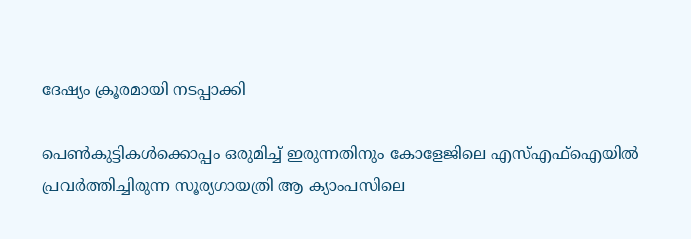ദേഷ്യം ക്രൂരമായി നടപ്പാക്കി

പെണ്‍കുട്ടികള്‍ക്കൊപ്പം ഒരുമിച്ച് ഇരുന്നതിനും കോളേജിലെ എസ്എഫ്‌ഐയില്‍ പ്രവര്‍ത്തിച്ചിരുന്ന സൂര്യഗായത്രി ആ ക്യാംപസിലെ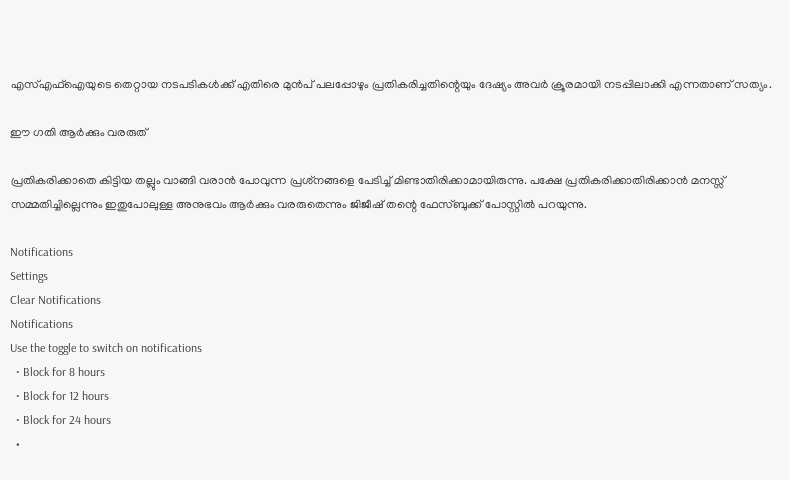എസ്എഫ്‌ഐയുടെ തെറ്റായ നടപടികള്‍ക്ക് എതിരെ മുന്‍പ് പലപ്പോഴും പ്രതികരിച്ചതിന്റെയും ദേഷ്യം അവര്‍ ക്രൂരമായി നടപ്പിലാക്കി എന്നതാണ് സത്യം.

ഈ ഗതി ആര്‍ക്കും വരരുത്

പ്രതികരിക്കാതെ കിട്ടിയ തല്ലും വാങ്ങി വരാന്‍ പോവുന്ന പ്രശ്‌നങ്ങളെ പേടിച്ച് മിണ്ടാതിരിക്കാമായിരുന്നു. പക്ഷേ പ്രതികരിക്കാതിരിക്കാന്‍ മനസ്സ് സമ്മതിച്ചില്ലെന്നും ഇതുപോലുള്ള അനുഭവം ആര്‍ക്കും വരരുതെന്നും ജിജീഷ് തന്റെ ഫേസ്ബുക്ക് പോസ്റ്റില്‍ പറയുന്നു.

Notifications
Settings
Clear Notifications
Notifications
Use the toggle to switch on notifications
  • Block for 8 hours
  • Block for 12 hours
  • Block for 24 hours
  •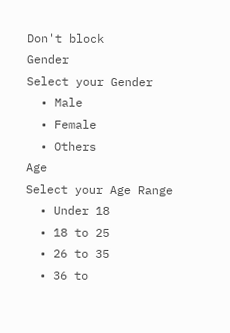Don't block
Gender
Select your Gender
  • Male
  • Female
  • Others
Age
Select your Age Range
  • Under 18
  • 18 to 25
  • 26 to 35
  • 36 to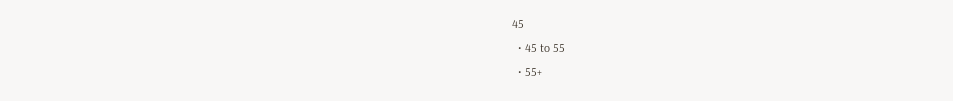45
  • 45 to 55
  • 55+